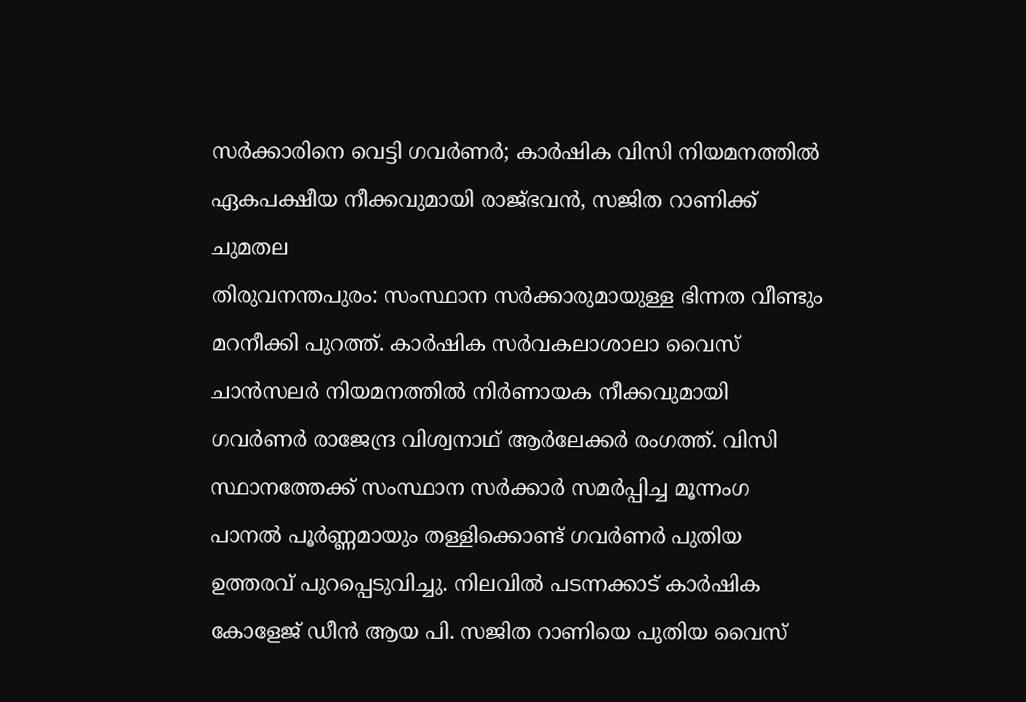സർക്കാരിനെ വെട്ടി ഗവർണർ; കാർഷിക വിസി നിയമനത്തിൽ ഏകപക്ഷീയ നീക്കവുമായി രാജ്ഭവൻ, സജിത റാണിക്ക് ചുമതല
തിരുവനന്തപുരം: സംസ്ഥാന സർക്കാരുമായുള്ള ഭിന്നത വീണ്ടും മറനീക്കി പുറത്ത്. കാർഷിക സർവകലാശാലാ വൈസ് ചാൻസലർ നിയമനത്തിൽ നിർണായക നീക്കവുമായി ഗവർണർ രാജേന്ദ്ര വിശ്വനാഥ് ആർലേക്കർ രംഗത്ത്. വിസി സ്ഥാനത്തേക്ക് സംസ്ഥാന സർക്കാർ സമർപ്പിച്ച മൂന്നംഗ പാനൽ പൂർണ്ണമായും തള്ളിക്കൊണ്ട് ഗവർണർ പുതിയ ഉത്തരവ് പുറപ്പെടുവിച്ചു. നിലവിൽ പടന്നക്കാട് കാർഷിക കോളേജ് ഡീൻ ആയ പി. സജിത റാണിയെ പുതിയ വൈസ്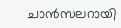ചാൻസലറായി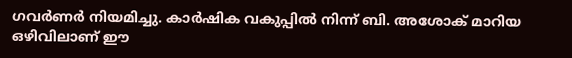ഗവർണർ നിയമിച്ചു. കാർഷിക വകുപ്പിൽ നിന്ന് ബി. അശോക് മാറിയ ഒഴിവിലാണ് ഈ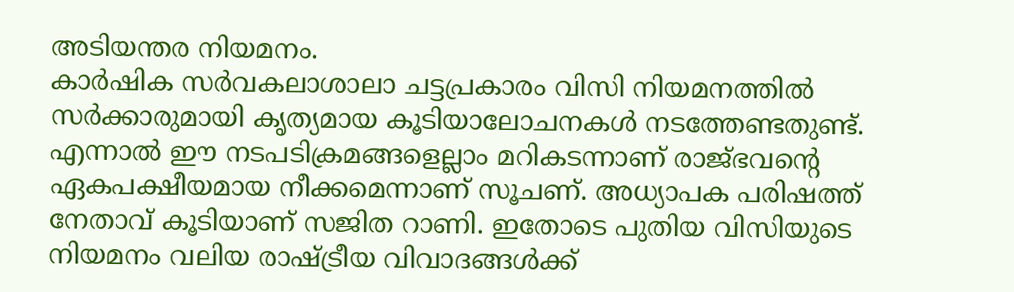അടിയന്തര നിയമനം.
കാർഷിക സർവകലാശാലാ ചട്ടപ്രകാരം വിസി നിയമനത്തിൽ സർക്കാരുമായി കൃത്യമായ കൂടിയാലോചനകൾ നടത്തേണ്ടതുണ്ട്. എന്നാൽ ഈ നടപടിക്രമങ്ങളെല്ലാം മറികടന്നാണ് രാജ്ഭവന്റെ ഏകപക്ഷീയമായ നീക്കമെന്നാണ് സൂചണ്. അധ്യാപക പരിഷത്ത് നേതാവ് കൂടിയാണ് സജിത റാണി. ഇതോടെ പുതിയ വിസിയുടെ നിയമനം വലിയ രാഷ്ട്രീയ വിവാദങ്ങൾക്ക്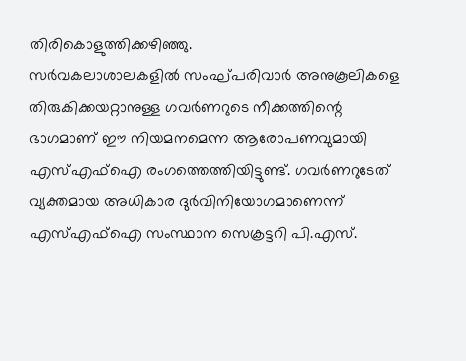തിരികൊളുത്തിക്കഴിഞ്ഞു.
സർവകലാശാലകളിൽ സംഘ്പരിവാർ അനുകൂലികളെ തിരുകിക്കയറ്റാനുള്ള ഗവർണറുടെ നീക്കത്തിന്റെ ഭാഗമാണ് ഈ നിയമനമെന്ന ആരോപണവുമായി എസ്എഫ്ഐ രംഗത്തെത്തിയിട്ടുണ്ട്. ഗവർണറുടേത് വ്യക്തമായ അധികാര ദുർവിനിയോഗമാണെന്ന് എസ്എഫ്ഐ സംസ്ഥാന സെക്രട്ടറി പി.എസ്.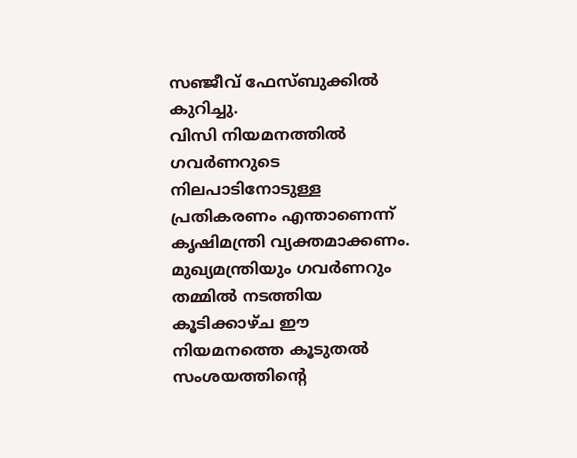സഞ്ജീവ് ഫേസ്ബുക്കിൽ കുറിച്ചു.
വിസി നിയമനത്തിൽ ഗവർണറുടെ നിലപാടിനോടുള്ള പ്രതികരണം എന്താണെന്ന് കൃഷിമന്ത്രി വ്യക്തമാക്കണം. മുഖ്യമന്ത്രിയും ഗവർണറും തമ്മിൽ നടത്തിയ കൂടിക്കാഴ്ച ഈ നിയമനത്തെ കൂടുതൽ സംശയത്തിന്റെ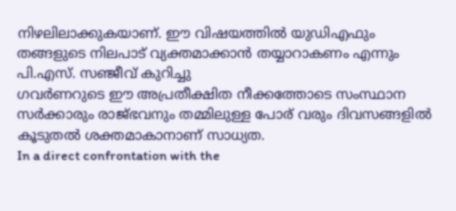നിഴലിലാക്കുകയാണ്. ഈ വിഷയത്തിൽ യുഡിഎഫും തങ്ങളുടെ നിലപാട് വ്യക്തമാക്കാൻ തയ്യാറാകണം എന്നും പി.എസ്. സഞ്ജീവ് കുറിച്ചു
ഗവർണറുടെ ഈ അപ്രതീക്ഷിത നീക്കത്തോടെ സംസ്ഥാന സർക്കാരും രാജ്ഭവനും തമ്മിലുള്ള പോര് വരും ദിവസങ്ങളിൽ കൂടുതൽ ശക്തമാകാനാണ് സാധ്യത.
In a direct confrontation with the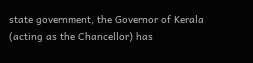state government, the Governor of Kerala (acting as the Chancellor) has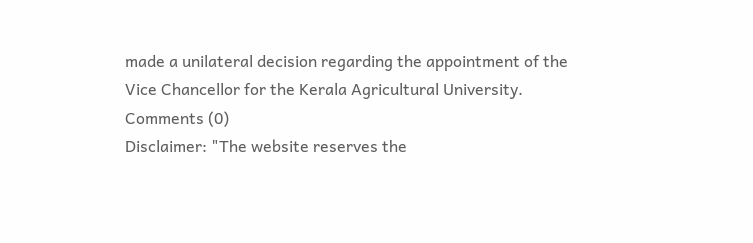made a unilateral decision regarding the appointment of the Vice Chancellor for the Kerala Agricultural University.
Comments (0)
Disclaimer: "The website reserves the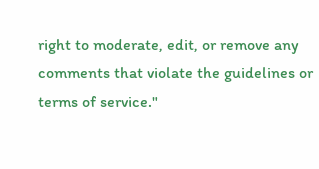right to moderate, edit, or remove any comments that violate the guidelines or terms of service."